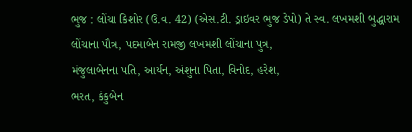ભુજ : લોંચા કિશોર (ઉ.વ. 42) (એસ.ટી. ડ્રાઇવર ભુજ ડેપો) તે સ્વ. લખમશી બુદ્ધારામ લોંચાના પૌત્ર, પદમાબેન રામજી લખમશી લોંચાના પુત્ર,
મંજુલાબેનના પતિ, આર્યન, અંશુના પિતા, વિનોદ, હરેશ,
ભરત, કંકુબેન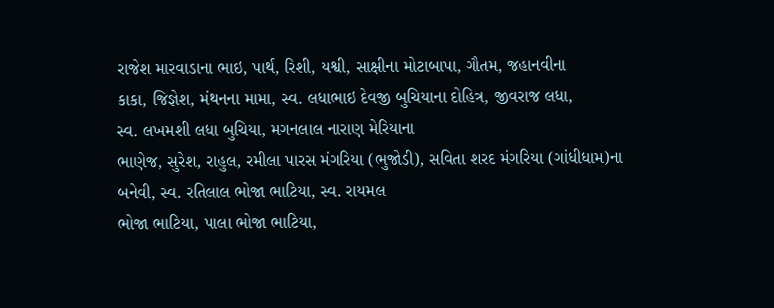રાજેશ મારવાડાના ભાઇ, પાર્થ, રિશી, યશ્વી, સાક્ષીના મોટાબાપા, ગૌતમ, જહાનવીના
કાકા, જિજ્ઞેશ, મંથનના મામા, સ્વ. લધાભાઇ દેવજી બુચિયાના દોહિત્ર, જીવરાજ લધા,
સ્વ. લખમશી લધા બુચિયા, મગનલાલ નારાણ મેરિયાના
ભાણેજ, સુરેશ, રાહુલ, રમીલા પારસ મંગરિયા (ભુજોડી), સવિતા શરદ મંગરિયા (ગાંધીધામ)ના
બનેવી, સ્વ. રતિલાલ ભોજા ભાટિયા, સ્વ. રાયમલ
ભોજા ભાટિયા, પાલા ભોજા ભાટિયા,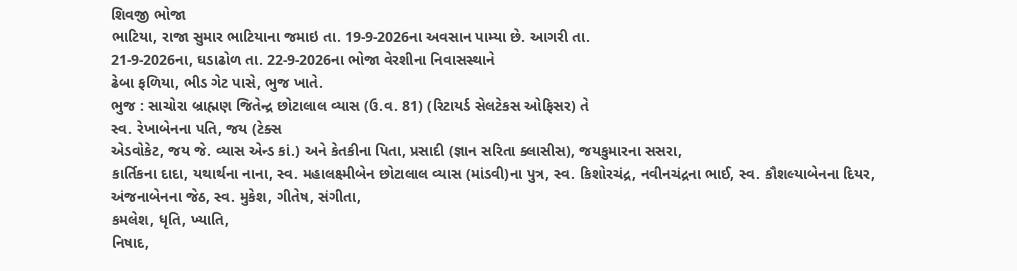શિવજી ભોજા
ભાટિયા, રાજા સુમાર ભાટિયાના જમાઇ તા. 19-9-2026ના અવસાન પામ્યા છે. આગરી તા.
21-9-2026ના, ઘડાઢોળ તા. 22-9-2026ના ભોજા વેરશીના નિવાસસ્થાને
ઢેબા ફળિયા, ભીડ ગેટ પાસે, ભુજ ખાતે.
ભુજ : સાચોરા બ્રાહ્મણ જિતેન્દ્ર છોટાલાલ વ્યાસ (ઉ.વ. 81) (રિટાયર્ડ સેલટેકસ ઓફિસર) તે
સ્વ. રેખાબેનના પતિ, જય (ટેક્સ
એડવોકેટ, જય જે. વ્યાસ એન્ડ કાં.) અને કેતકીના પિતા, પ્રસાદી (જ્ઞાન સરિતા ક્લાસીસ), જયકુમારના સસરા,
કાર્તિકના દાદા, યથાર્થના નાના, સ્વ. મહાલક્ષ્મીબેન છોટાલાલ વ્યાસ (માંડવી)ના પુત્ર, સ્વ. કિશોરચંદ્ર, નવીનચંદ્રના ભાઈ, સ્વ. કૌશલ્યાબેનના દિયર, અંજનાબેનના જેઠ, સ્વ. મુકેશ, ગીતેષ, સંગીતા,
કમલેશ, ધૃતિ, ખ્યાતિ,
નિષાદ,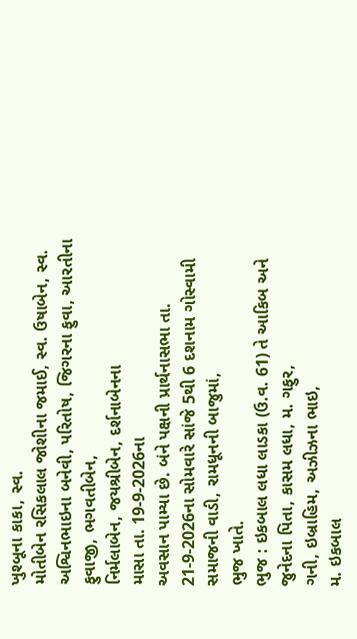ખુશ્બૂના કાકા, સ્વ.
મોતીબેન રસિકલાલ જોશીના જમાઈ, સ્વ. ઉષાબેન, સ્વ. અશ્વિનભાઇના બનેવી, પરિતોષ, જિગરના ફુવા, આરતીના ફુવાજી, ભગવતીબેન,
નિર્મલાબેન, જયશ્રીબેન, દર્શનાબેનના
માસા તા. 19-9-2026ના
અવસાન પામ્યા છે. બંને પક્ષની પ્રાર્થનાસભા તા. 21-9-2026ના સોમવારે સાંજે 5થી 6 દશનામ ગોસ્વામી
સમાજની વાડી, રામધૂનની બાજુમાં,
ભુજ ખાતે.
ભુજ : ઇકબાલ લધા લાડકા (ઉ.વ. 61) તે આકિબ અને જુનેદના પિતા, કાસમ લધા, મ. ગફુર,
ગની, ઇબ્રાહિમ, અઝીઝના ભાઇ,
મ. ઇકબાલ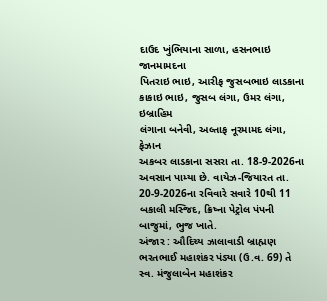દાઉદ ખુંભિયાના સાળા, હસનભાઇ જાનમામદના
પિતરાઇ ભાઇ, આરીફ જુસબભાઇ લાડકાના કાકાઇ ભાઇ, જુસબ લંગા, ઉમર લંગા, ઇબ્રાહિમ
લંગાના બનેવી, અલ્તાફ નૂરમામદ લંગા, ફેઝાન
અકબર લાડકાના સસરા તા. 18-9-2026ના
અવસાન પામ્યા છે. વાયેઝ-જિયારત તા. 20-9-2026ના રવિવારે સવારે 10થી 11 બકાલી મસ્જિદ, ક્રિષ્ના પેટ્રોલ પંપની બાજુમાં, ભુજ ખાતે.
અંજાર : ઔદિચ્ય ઝાલાવાડી બ્રાહ્મણ ભરતભાઈ મહાશંકર પંડ્યા (ઉ.વ. 69) તે સ્વ. મંજુલાબેન મહાશંકર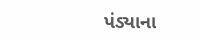પંડ્યાના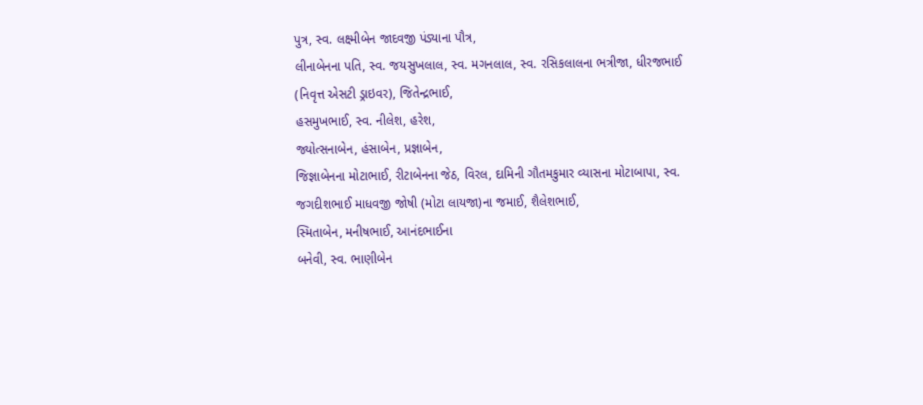પુત્ર, સ્વ. લક્ષ્મીબેન જાદવજી પંડ્યાના પૌત્ર,
લીનાબેનના પતિ, સ્વ. જયસુખલાલ, સ્વ. મગનલાલ, સ્વ. રસિકલાલના ભત્રીજા, ધીરજભાઈ (નિવૃત્ત એસટી ડ્રાઇવર), જિતેન્દ્રભાઈ,
હસમુખભાઈ, સ્વ. નીલેશ, હરેશ,
જ્યોત્સનાબેન, હંસાબેન, પ્રજ્ઞાબેન,
જિજ્ઞાબેનના મોટાભાઈ, રીટાબેનના જેઠ, વિરલ, દામિની ગૌતમકુમાર વ્યાસના મોટાબાપા, સ્વ. જગદીશભાઈ માધવજી જોષી (મોટા લાયજા)ના જમાઈ, શૈલેશભાઈ,
સ્મિતાબેન, મનીષભાઈ, આનંદભાઈના
બનેવી, સ્વ. ભાણીબેન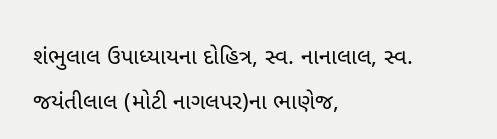શંભુલાલ ઉપાધ્યાયના દોહિત્ર, સ્વ. નાનાલાલ, સ્વ. જયંતીલાલ (મોટી નાગલપર)ના ભાણેજ,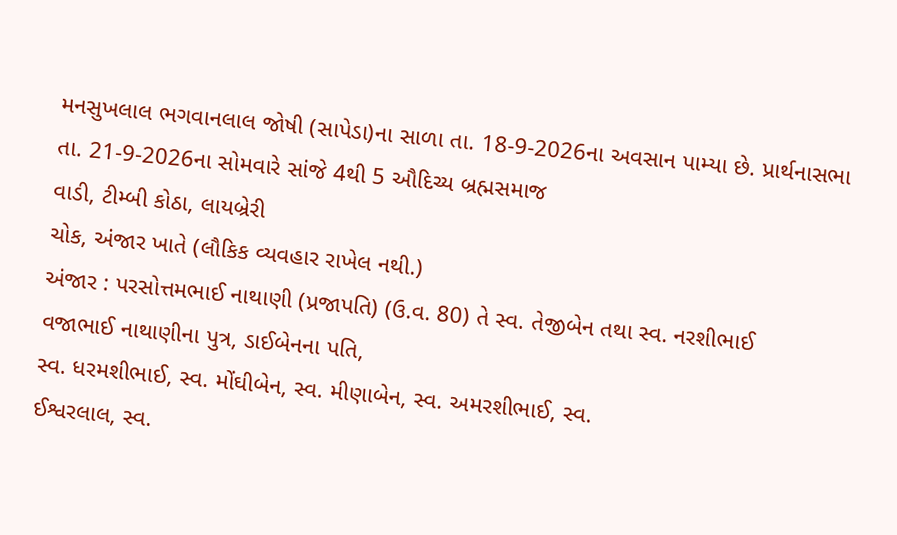મનસુખલાલ ભગવાનલાલ જોષી (સાપેડા)ના સાળા તા. 18-9-2026ના અવસાન પામ્યા છે. પ્રાર્થનાસભા
તા. 21-9-2026ના સોમવારે સાંજે 4થી 5 ઔદિચ્ય બ્રહ્મસમાજ
વાડી, ટીમ્બી કોઠા, લાયબ્રેરી
ચોક, અંજાર ખાતે (લૌકિક વ્યવહાર રાખેલ નથી.)
અંજાર : પરસોત્તમભાઈ નાથાણી (પ્રજાપતિ) (ઉ.વ. 80) તે સ્વ. તેજીબેન તથા સ્વ. નરશીભાઈ
વજાભાઈ નાથાણીના પુત્ર, ડાઈબેનના પતિ,
સ્વ. ધરમશીભાઈ, સ્વ. મોંઘીબેન, સ્વ. મીણાબેન, સ્વ. અમરશીભાઈ, સ્વ.
ઈશ્વરલાલ, સ્વ.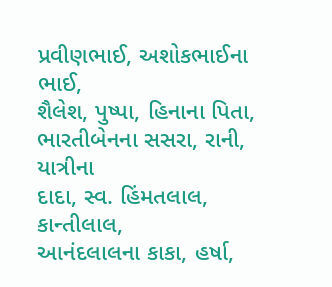પ્રવીણભાઈ, અશોકભાઈના ભાઈ,
શૈલેશ, પુષ્પા, હિનાના પિતા,
ભારતીબેનના સસરા, રાની, યાત્રીના
દાદા, સ્વ. હિંમતલાલ, કાન્તીલાલ,
આનંદલાલના કાકા, હર્ષા,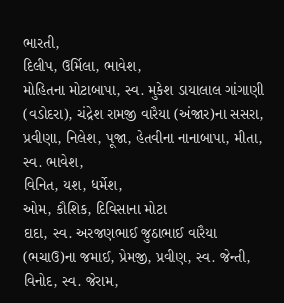ભારતી,
દિલીપ, ઉર્મિલા, ભાવેશ,
મોહિતના મોટાબાપા, સ્વ. મુકેશ ડાયાલાલ ગાંગાણી
(વડોદરા), ચંદ્રેશ રામજી વારૈયા (અંજાર)ના સસરા, પ્રવીણા, નિલેશ, પૂજા, હેતવીના નાનાબાપા, મીતા, સ્વ. ભાવેશ,
વિનિત, યશ, ધર્મેશ,
ઓમ, કૌશિક, દિવિસાના મોટા
દાદા, સ્વ. અરજણભાઈ જુઠાભાઈ વારૈયા (ભચાઉ)ના જમાઈ, પ્રેમજી, પ્રવીણ, સ્વ. જેન્તી,
વિનોદ, સ્વ. જેરામ,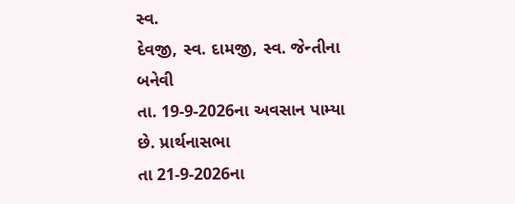સ્વ.
દેવજી, સ્વ. દામજી, સ્વ. જેન્તીના બનેવી
તા. 19-9-2026ના અવસાન પામ્યા છે. પ્રાર્થનાસભા
તા 21-9-2026ના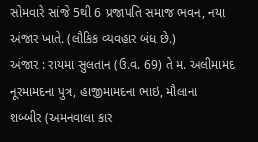સોમવારે સાંજે 5થી 6 પ્રજાપતિ સમાજ ભવન, નયા અંજાર ખાતે. (લૌકિક વ્યવહાર બંધ છે.)
અંજાર : રાયમા સુલતાન (ઉ.વ. 69) તે મ. અલીમામદ નૂરમામદના પુત્ર, હાજીમામદના ભાઇ, મૌલાના
શબ્બીર (અમનવાલા કાર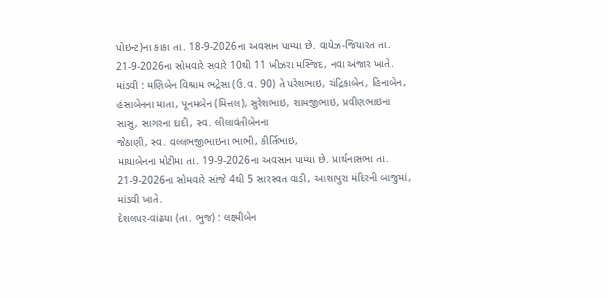પોઇન્ટ)ના કાકા તા. 18-9-2026ના અવસાન પામ્યા છે. વાયેઝ-જિયારત તા. 21-9-2026ના સોમવારે સવારે 10થી 11 ખીઝરા મસ્જિદ, નવા અંજાર ખાતે.
માંડવી : મણિબેન વિશ્રામ ભદ્રેસા (ઉ.વ. 90) તે પરેશભાઇ, ચંદ્રિકાબેન, હિનાબેન,
હંસાબેનના માતા, પૂનમબેન (મિત્તલ), સુરેશભાઇ, શામજીભાઇ, પ્રવીણભાઇના
સાસુ, સાગરના દાદી, સ્વ. લીલાવંતીબેનના
જેઠાણી, સ્વ. વલ્લભજીભાઇના ભાભી, કીર્તિભાઇ,
માયાબેનના મોટીમા તા. 19-9-2026ના અવસાન પામ્યા છે. પ્રાર્થનાસભા તા. 21-9-2026ના સોમવારે સાંજે 4થી 5 સારસ્વત વાડી, આશાપુરા મંદિરની બાજુમાં, માંડવી ખાતે.
દેશલપર-વાંઢયા (તા. ભુજ) : લક્ષ્મીબેન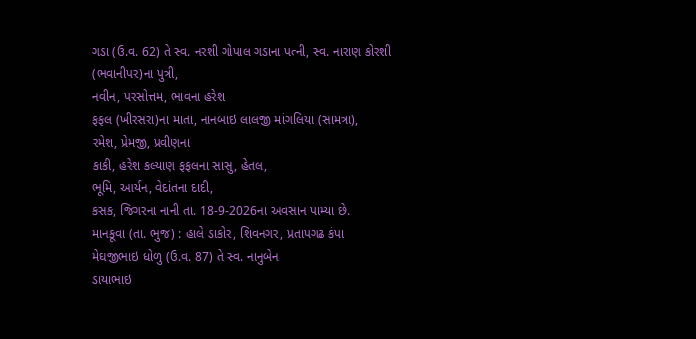ગડા (ઉ.વ. 62) તે સ્વ. નરશી ગોપાલ ગડાના પત્ની, સ્વ. નારાણ કોરશી (ભવાનીપર)ના પુત્રી,
નવીન, પરસોત્તમ, ભાવના હરેશ
ફફલ (ખીરસરા)ના માતા, નાનબાઇ લાલજી માંગલિયા (સામત્રા),
રમેશ, પ્રેમજી, પ્રવીણના
કાકી, હરેશ કલ્યાણ ફફલના સાસુ, હેતલ,
ભૂમિ, આર્યન, વેદાંતના દાદી,
કસક, જિગરના નાની તા. 18-9-2026ના અવસાન પામ્યા છે.
માનકૂવા (તા. ભુજ) : હાલે ડાકોર, શિવનગર, પ્રતાપગઢ કંપા
મેઘજીભાઇ ધોળુ (ઉ.વ. 87) તે સ્વ. નાનુબેન
ડાયાભાઇ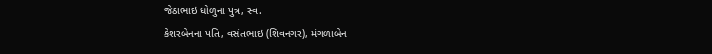જેઠાભાઇ ધોળુના પુત્ર, સ્વ.
કેશરબેનના પતિ, વસંતભાઇ (શિવનગર), મંગળાબેન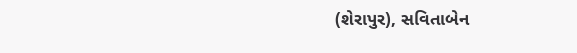(શેરાપુર), સવિતાબેન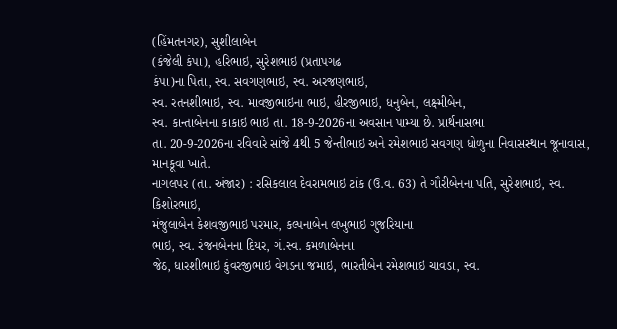(હિંમતનગર), સુશીલાબેન
(કંજેલી કંપા), હરિભાઇ, સુરેશભાઇ (પ્રતાપગઢ
કંપા)ના પિતા, સ્વ. સવગણભાઇ, સ્વ. અરજણભાઇ,
સ્વ. રતનશીભાઇ, સ્વ. માવજીભાઇના ભાઇ, હીરજીભાઇ, ધનુબેન, લક્ષ્મીબેન,
સ્વ. કાન્તાબેનના કાકાઇ ભાઇ તા. 18-9-2026ના અવસાન પામ્યા છે. પ્રાર્થનાસભા
તા. 20-9-2026ના રવિવારે સાંજે 4થી 5 જેન્તીભાઇ અને રમેશભાઇ સવગણ ધોળુના નિવાસસ્થાન જૂનાવાસ, માનકૂવા ખાતે.
નાગલપર (તા. અંજાર) : રસિકલાલ દેવરામભાઇ ટાંક (ઉ.વ. 63) તે ગૌરીબેનના પતિ, સુરેશભાઇ, સ્વ. કિશોરભાઇ,
મંજુલાબેન કેશવજીભાઇ પરમાર, કલ્પનાબેન લખુભાઇ ગુજરિયાના
ભાઇ, સ્વ. રંજનબેનના દિયર, ગં.સ્વ. કમળાબેનના
જેઠ, ધારશીભાઇ કુંવરજીભાઇ વેગડના જમાઇ, ભારતીબેન રમેશભાઇ ચાવડા, સ્વ.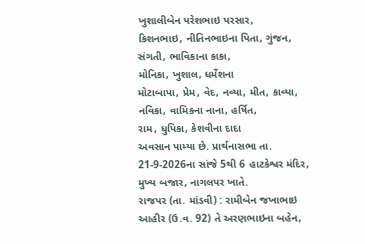ખુશાલીબેન પરેશભાઇ પરસાર,
કિશનભાઇ, નીતિનભાઇના પિતા, ગુંજન, સંગતી, ભાવિકાના કાકા,
મોનિકા, ખુશાલ, ધર્મેશના
મોટાબાપા, પ્રેમ, વેદ, નવ્યા, મીત, કાવ્યા, નવિકા, વામિકના નાના, હર્ષિત,
રામ, ધુપિકા, કેશવીના દાદા
અવસાન પામ્યા છે. પ્રાર્થનાસભા તા. 21-9-2026ના સાંજે 5થી 6 હાટકેશ્વર મંદિર, મુખ્ય બજાર, નાગલપર ખાતે.
રાજપર (તા. માંડવી) : રામીબેન જખાભાઇ આહીર (ઉ.વ. 92) તે અરણભાઇના બહેન,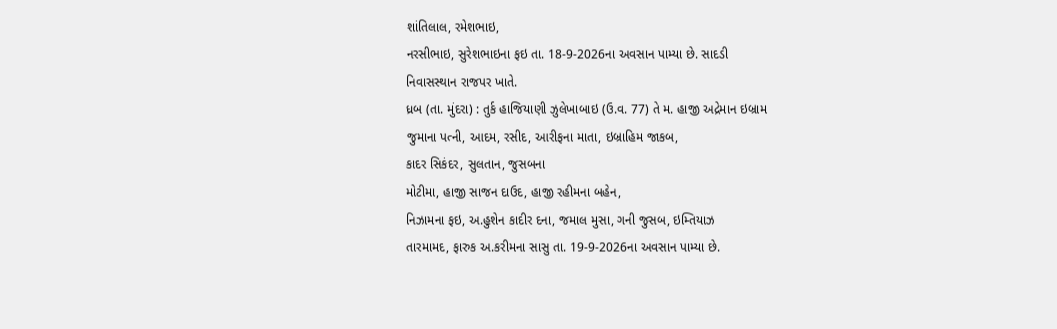શાંતિલાલ, રમેશભાઇ,
નરસીભાઇ, સુરેશભાઇના ફઇ તા. 18-9-2026ના અવસાન પામ્યા છે. સાદડી
નિવાસસ્થાન રાજપર ખાતે.
ધ્રબ (તા. મુંદરા) : તુર્ક હાજિયાણી ઝુલેખાબાઇ (ઉ.વ. 77) તે મ. હાજી અદ્રેમાન ઇબ્રામ
જુમાના પત્ની, આદમ, રસીદ, આરીફના માતા, ઇબ્રાહિમ જાકબ,
કાદર સિકંદર, સુલતાન, જુસબના
મોટીમા, હાજી સાજન દાઉદ, હાજી રહીમના બહેન,
નિઝામના ફઇ, અ.હુશેન કાદીર દના, જમાલ મુસા, ગની જુસબ, ઇમ્તિયાઝ
તારમામદ, ફારુક અ.કરીમના સાસુ તા. 19-9-2026ના અવસાન પામ્યા છે.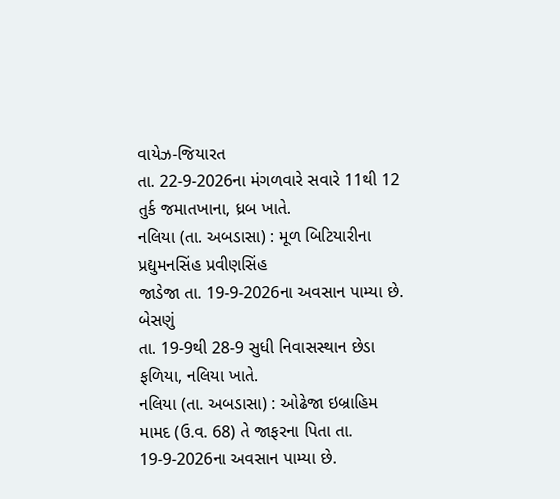વાયેઝ-જિયારત
તા. 22-9-2026ના મંગળવારે સવારે 11થી 12 તુર્ક જમાતખાના, ધ્રબ ખાતે.
નલિયા (તા. અબડાસા) : મૂળ બિટિયારીના પ્રદ્યુમનસિંહ પ્રવીણસિંહ
જાડેજા તા. 19-9-2026ના અવસાન પામ્યા છે. બેસણું
તા. 19-9થી 28-9 સુધી નિવાસસ્થાન છેડા ફળિયા, નલિયા ખાતે.
નલિયા (તા. અબડાસા) : ઓઢેજા ઇબ્રાહિમ મામદ (ઉ.વ. 68) તે જાફરના પિતા તા. 19-9-2026ના અવસાન પામ્યા છે.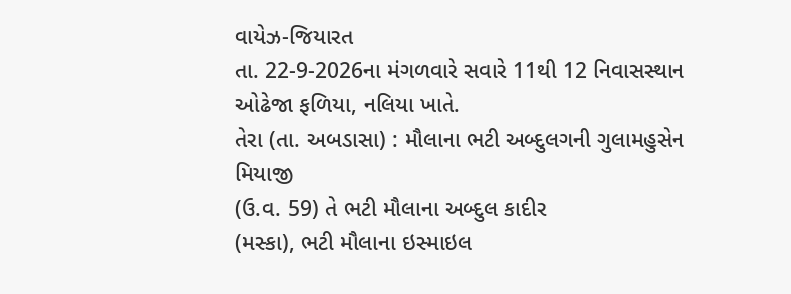વાયેઝ-જિયારત
તા. 22-9-2026ના મંગળવારે સવારે 11થી 12 નિવાસસ્થાન ઓઢેજા ફળિયા, નલિયા ખાતે.
તેરા (તા. અબડાસા) : મૌલાના ભટી અબ્દુલગની ગુલામહુસેન મિયાજી
(ઉ.વ. 59) તે ભટી મૌલાના અબ્દુલ કાદીર
(મસ્કા), ભટી મૌલાના ઇસ્માઇલ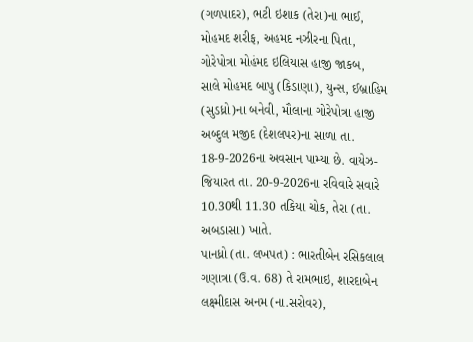(ગળપાદર), ભટી ઇશાક (તેરા)ના ભાઈ, મોહમદ શરીફ, અહમદ નઝીરના પિતા, ગોરેપોત્રા મોહંમદ ઇલિયાસ હાજી જાકબ,
સાલે મોહમદ બાપુ (કિડાણા), યુન્સ, ઈબ્રાહિમ (સુડધ્રો)ના બનેવી, મૌલાના ગોરેપોત્રા હાજી
અબ્દુલ મજીદ (દેશલપર)ના સાળા તા. 18-9-2026ના અવસાન પામ્યા છે. વાયેઝ-જિયારત તા. 20-9-2026ના રવિવારે સવારે 10.30થી 11.30 તકિયા ચોક, તેરા (તા. અબડાસા) ખાતે.
પાનધ્રો (તા. લખપત) : ભારતીબેન રસિકલાલ ગણાત્રા (ઉ.વ. 68) તે રામભાઇ, શારદાબેન લક્ષ્મીદાસ અનમ (ના.સરોવર),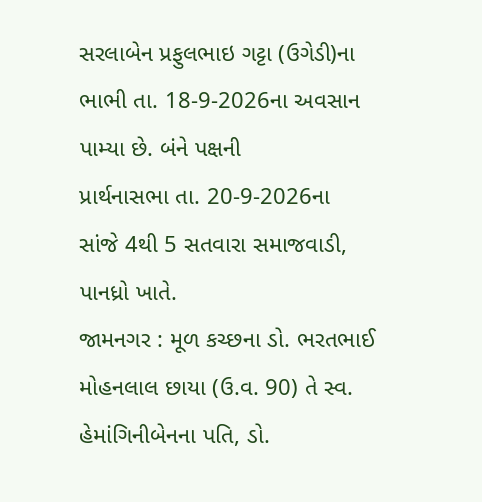સરલાબેન પ્રફુલભાઇ ગટ્ટા (ઉગેડી)ના ભાભી તા. 18-9-2026ના અવસાન પામ્યા છે. બંને પક્ષની
પ્રાર્થનાસભા તા. 20-9-2026ના
સાંજે 4થી 5 સતવારા સમાજવાડી, પાનધ્રો ખાતે.
જામનગર : મૂળ કચ્છના ડો. ભરતભાઈ મોહનલાલ છાયા (ઉ.વ. 90) તે સ્વ. હેમાંગિનીબેનના પતિ, ડો.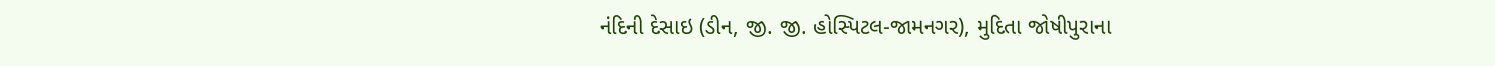નંદિની દેસાઇ (ડીન, જી. જી. હોસ્પિટલ-જામનગર), મુદિતા જોષીપુરાના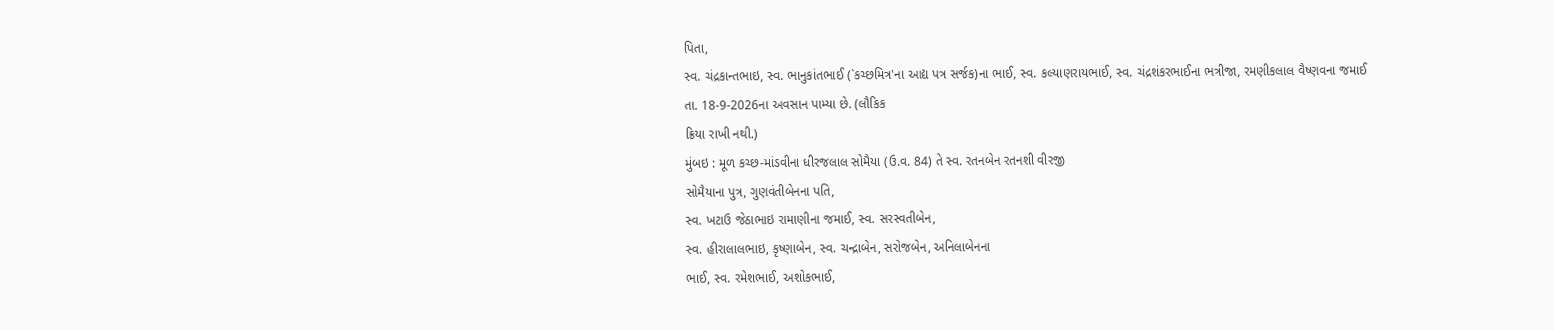પિતા,
સ્વ. ચંદ્રકાન્તભાઇ, સ્વ. ભાનુકાંતભાઈ (`કચ્છમિત્ર'ના આદ્ય પત્ર સર્જક)ના ભાઈ, સ્વ. કલ્યાણરાયભાઈ, સ્વ. ચંદ્રશંકરભાઈના ભત્રીજા, રમણીકલાલ વૈષ્ણવના જમાઈ
તા. 18-9-2026ના અવસાન પામ્યા છે. (લૌકિક
ક્રિયા રાખી નથી.)
મુંબઇ : મૂળ કચ્છ-માંડવીના ધીરજલાલ સોમૈયા (ઉ.વ. 84) તે સ્વ. રતનબેન રતનશી વીરજી
સોમૈયાના પુત્ર, ગુણવંતીબેનના પતિ,
સ્વ. ખટાઉ જેઠાભાઇ રામાણીના જમાઈ, સ્વ. સરસ્વતીબેન,
સ્વ. હીરાલાલભાઇ, કૃષ્ણાબેન, સ્વ. ચન્દ્રાબેન, સરોજબેન, અનિલાબેનના
ભાઈ, સ્વ. રમેશભાઈ, અશોકભાઈ,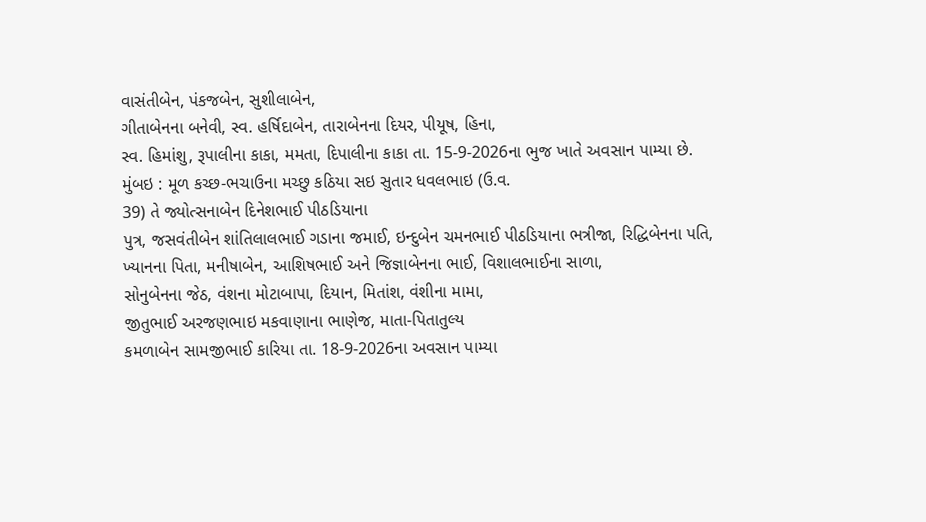વાસંતીબેન, પંકજબેન, સુશીલાબેન,
ગીતાબેનના બનેવી, સ્વ. હર્ષિદાબેન, તારાબેનના દિયર, પીયૂષ, હિના,
સ્વ. હિમાંશુ, રૂપાલીના કાકા, મમતા, દિપાલીના કાકા તા. 15-9-2026ના ભુજ ખાતે અવસાન પામ્યા છે.
મુંબઇ : મૂળ કચ્છ-ભચાઉના મચ્છુ કઠિયા સઇ સુતાર ધવલભાઇ (ઉ.વ.
39) તે જ્યોત્સનાબેન દિનેશભાઈ પીઠડિયાના
પુત્ર, જસવંતીબેન શાંતિલાલભાઈ ગડાના જમાઈ, ઇન્દુબેન ચમનભાઈ પીઠડિયાના ભત્રીજા, રિદ્ધિબેનના પતિ,
ખ્યાનના પિતા, મનીષાબેન, આશિષભાઈ અને જિજ્ઞાબેનના ભાઈ, વિશાલભાઈના સાળા,
સોનુબેનના જેઠ, વંશના મોટાબાપા, દિયાન, મિતાંશ, વંશીના મામા,
જીતુભાઈ અરજણભાઇ મકવાણાના ભાણેજ, માતા-પિતાતુલ્ય
કમળાબેન સામજીભાઈ કારિયા તા. 18-9-2026ના અવસાન પામ્યા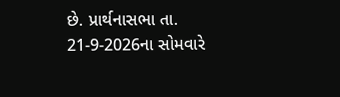છે. પ્રાર્થનાસભા તા. 21-9-2026ના સોમવારે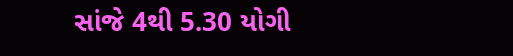સાંજે 4થી 5.30 યોગી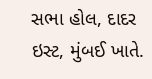સભા હોલ, દાદર ઇસ્ટ, મુંબઈ ખાતે.